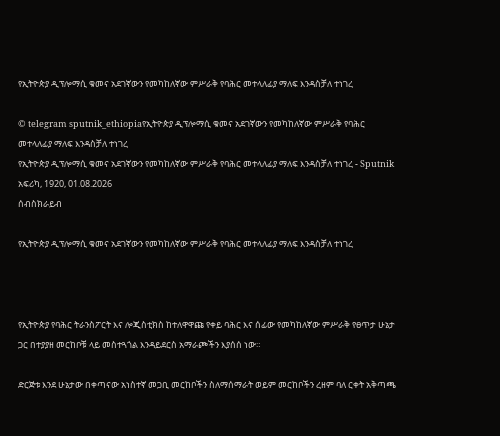የኢትዮጵያ ዲፕሎማሲ ቁመና አደገኛውን የመካከለኛው ምሥራቅ የባሕር መተላለፊያ ማለፍ እንዳስቻለ ተነገረ

© telegram sputnik_ethiopiaየኢትዮጵያ ዲፕሎማሲ ቁመና አደገኛውን የመካከለኛው ምሥራቅ የባሕር መተላለፊያ ማለፍ እንዳስቻለ ተነገረ
የኢትዮጵያ ዲፕሎማሲ ቁመና አደገኛውን የመካከለኛው ምሥራቅ የባሕር መተላለፊያ ማለፍ እንዳስቻለ ተነገረ - Sputnik አፍሪካ, 1920, 01.08.2026
ሰብስክራይብ

የኢትዮጵያ ዲፕሎማሲ ቁመና አደገኛውን የመካከለኛው ምሥራቅ የባሕር መተላለፊያ ማለፍ እንዳስቻለ ተነገረ



የኢትዮጵያ የባሕር ትራንስፖርት እና ሎጂስቲክስ ከተለዋዋጩ የቀይ ባሕር እና ሰፊው የመካከለኛው ምሥራቅ የፀጥታ ሁኔታ ጋር በተያያዘ መርከቦቹ ላይ መስተጓጎል እንዳይደርስ አማራጮችን እያሰሰ ነው።

ድርጅቱ እንደ ሁኔታው በቀጣናው አነስተኛ መጋቢ መርከቦችን ስለማሰማራት ወይም መርከቦችን ረዘም ባለ ርቀት አቅጣጫ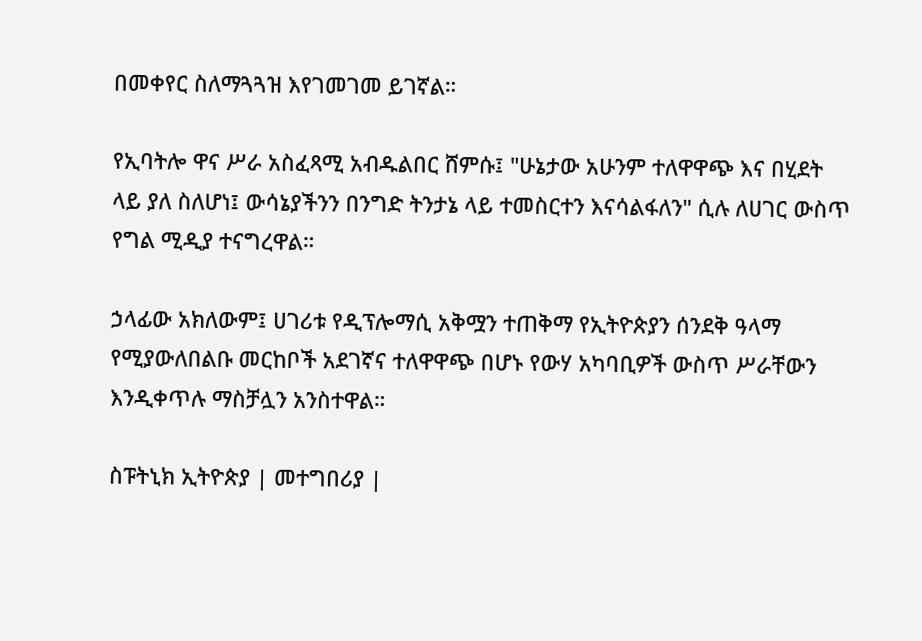በመቀየር ስለማጓጓዝ እየገመገመ ይገኛል።

የኢባትሎ ዋና ሥራ አስፈጻሚ አብዱልበር ሸምሱ፤ "ሁኔታው አሁንም ተለዋዋጭ እና በሂደት ላይ ያለ ስለሆነ፤ ውሳኔያችንን በንግድ ትንታኔ ላይ ተመስርተን እናሳልፋለን" ሲሉ ለሀገር ውስጥ የግል ሚዲያ ተናግረዋል።

ኃላፊው አክለውም፤ ሀገሪቱ የዲፕሎማሲ አቅሟን ተጠቅማ የኢትዮጵያን ሰንደቅ ዓላማ የሚያውለበልቡ መርከቦች አደገኛና ተለዋዋጭ በሆኑ የውሃ አካባቢዎች ውስጥ ሥራቸውን እንዲቀጥሉ ማስቻሏን አንስተዋል።

ስፑትኒክ ኢትዮጵያ | መተግበሪያ |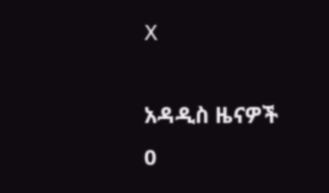X

አዳዲስ ዜናዎች
0